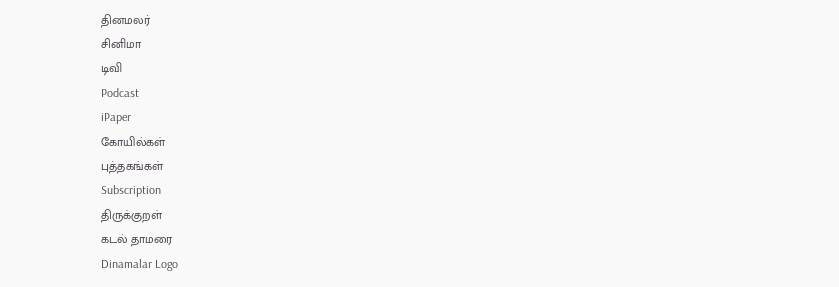தினமலர்
சினிமா
டிவி
Podcast
iPaper
கோயில்கள்
புத்தகங்கள்
Subscription
திருக்குறள்
கடல் தாமரை
Dinamalar Logo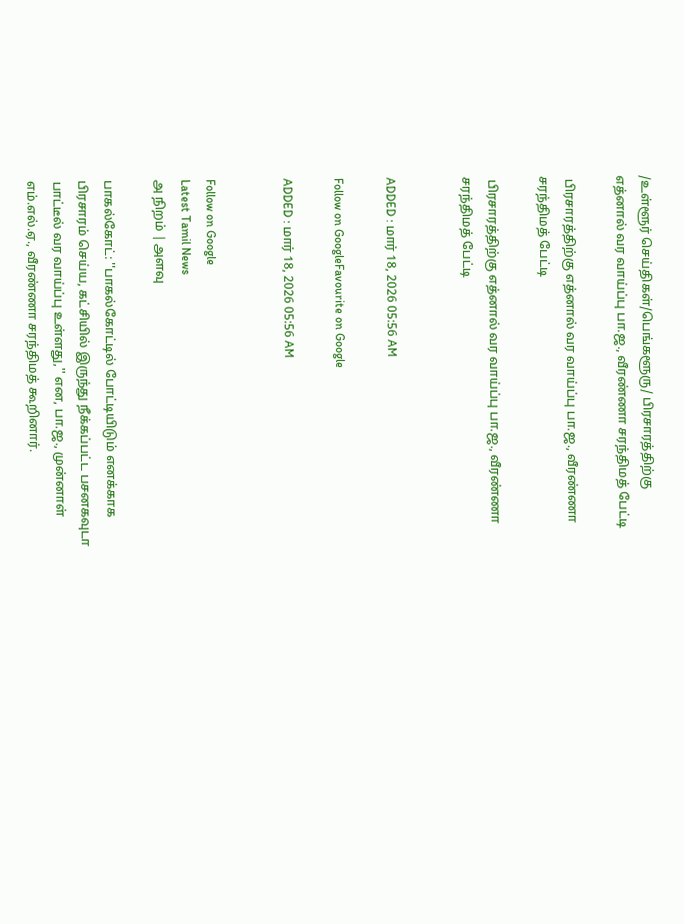/உள்ளூர் செய்திகள்/பெங்களூரு/ பிரசாரத்திற்கு எத்னால் வர வாய்ப்பு பா.ஜ., வீரண்ணா சரந்திமத் பேட்டி

 பிரசாரத்திற்கு எத்னால் வர வாய்ப்பு பா.ஜ., வீரண்ணா சரந்திமத் பேட்டி

 பிரசாரத்திற்கு எத்னால் வர வாய்ப்பு பா.ஜ., வீரண்ணா சரந்திமத் பேட்டி


ADDED : மார் 18, 2026 05:56 AM

Follow on GoogleFavourite on Google

ADDED : மார் 18, 2026 05:56 AM


Follow on Google
Latest Tamil News
அ நிறம் | அளவு

பாகல்கோட்: ''பாகல்கோட்டில் போட்டியிடும் எனக்காக பிரசாரம் செய்ய, கட்சியில் இருந்து நீக்கப்பட்ட பசனகவுடா பாட்டீல் வர வாய்ப்பு உள்ளது,'' என, பா.ஜ., முன்னாள் எம்.எல்.ஏ., வீரண்ணா சரந்திமத் கூறினார்.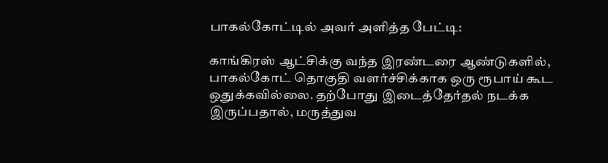பாகல்கோட்டில் அவர் அளித்த பேட்டி:

காங்கிரஸ் ஆட்சிக்கு வந்த இரண்டரை ஆண்டுகளில், பாகல்கோட் தொகுதி வளர்ச்சிக்காக ஒரு ரூபாய் கூட ஒதுக்கவில்லை. தற்போது இடைத்தேர்தல் நடக்க இருப்பதால், மருத்துவ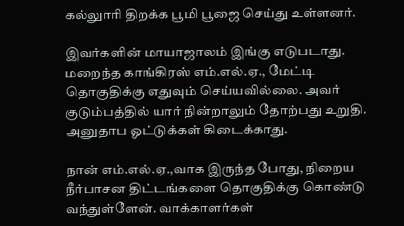கல்லுாரி திறக்க பூமி பூஜை செய்து உள்ளனர்.

இவர்களின் மாயாஜாலம் இங்கு எடுபடாது. மறைந்த காங்கிரஸ் எம்.எல்.ஏ., மேட்டி தொகுதிக்கு எதுவும் செய்யவில்லை. அவர் குடும்பத்தில் யார் நின்றாலும் தோற்பது உறுதி. அனுதாப ஓட்டுக்கள் கிடைக்காது.

நான் எம்.எல்.ஏ.,வாக இருந்த போது, நிறைய நீர்பாசன திட்டங்களை தொகுதிக்கு கொண்டு வந்துள்ளேன். வாக்காளர்கள்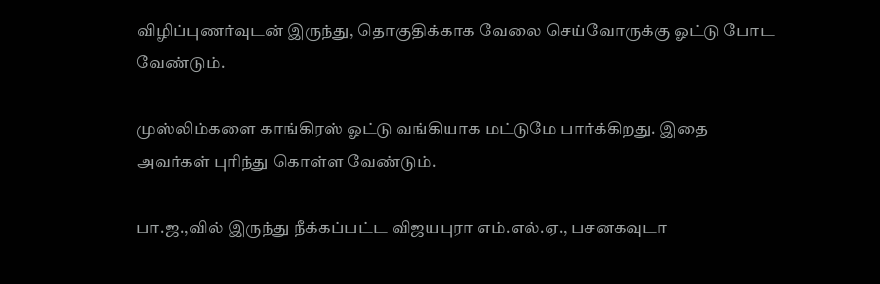விழிப்புணர்வுடன் இருந்து, தொகுதிக்காக வேலை செய்வோருக்கு ஓட்டு போட வேண்டும்.

முஸ்லிம்களை காங்கிரஸ் ஓட்டு வங்கியாக மட்டுமே பார்க்கிறது. இதை அவர்கள் புரிந்து கொள்ள வேண்டும்.

பா.ஜ.,வில் இருந்து நீக்கப்பட்ட விஜயபுரா எம்.எல்.ஏ., பசனகவுடா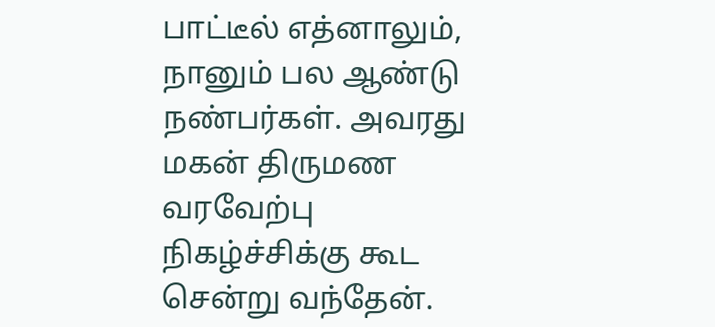பாட்டீல் எத்னாலும், நானும் பல ஆண்டு நண்பர்கள். அவரது மகன் திருமண வரவேற்பு நிகழ்ச்சிக்கு கூட சென்று வந்தேன்.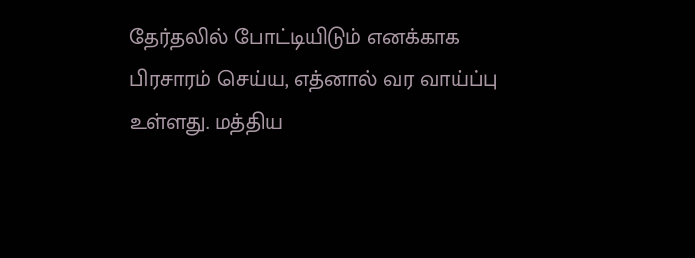தேர்தலில் போட்டியிடும் எனக்காக பிரசாரம் செய்ய, எத்னால் வர வாய்ப்பு உள்ளது. மத்திய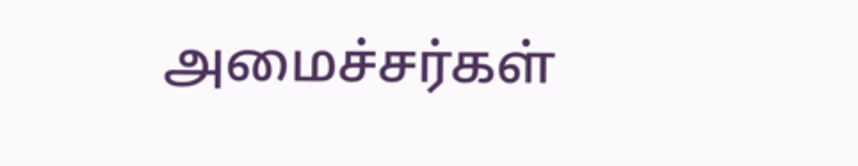அமைச்சர்கள்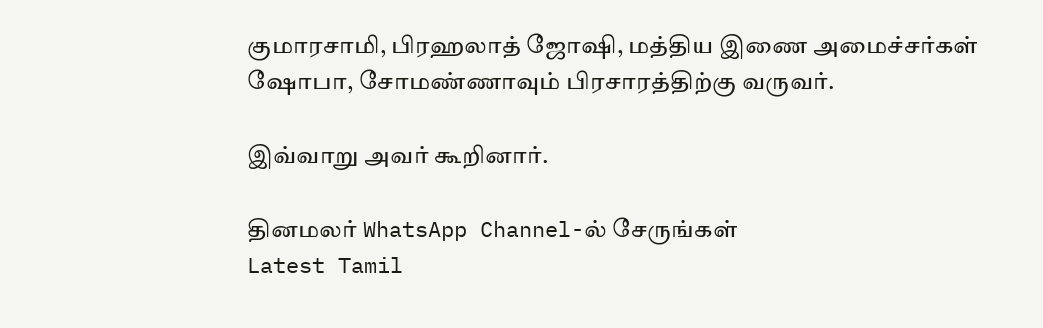குமாரசாமி, பிரஹலாத் ஜோஷி, மத்திய இணை அமைச்சர்கள் ஷோபா, சோமண்ணாவும் பிரசாரத்திற்கு வருவர்.

இவ்வாறு அவர் கூறினார்.

தினமலர் WhatsApp Channel-ல் சேருங்கள்
Latest Tamil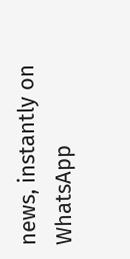news, instantly on WhatsApp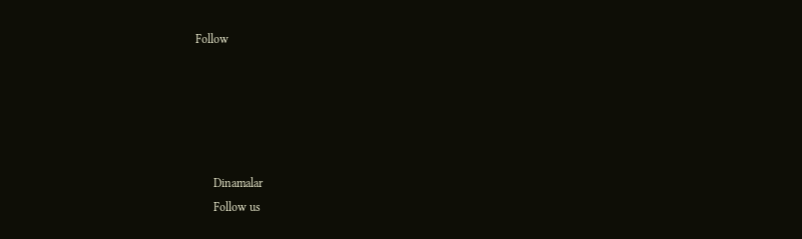Follow





      Dinamalar
      Follow us